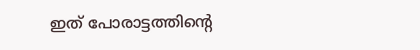ഇത് പോരാട്ടത്തിന്റെ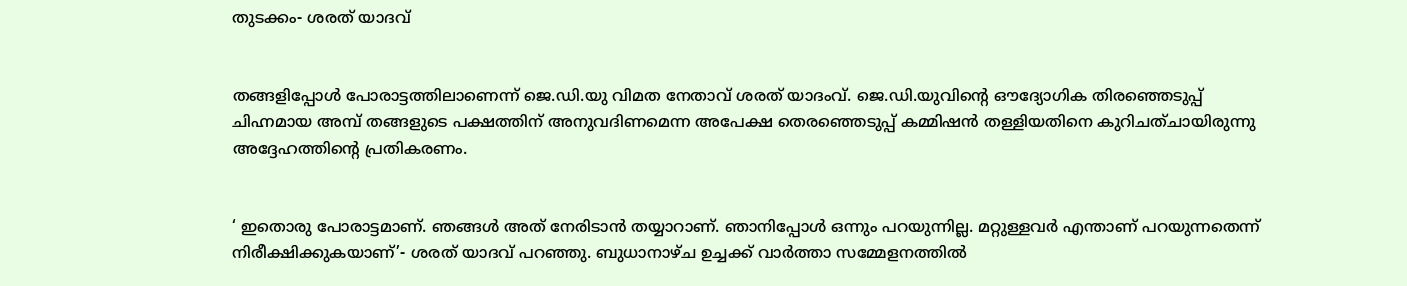തുടക്കം- ശരത് യാദവ്


തങ്ങളിപ്പോള്‍ പോരാട്ടത്തിലാണെന്ന് ജെ.ഡി.യു വിമത നേതാവ് ശരത് യാദംവ്. ജെ.ഡി.യുവിന്റെ ഔദ്യോഗിക തിരഞ്ഞെടുപ്പ് ചിഹ്നമായ അമ്പ് തങ്ങളുടെ പക്ഷത്തിന് അനുവദിണമെന്ന അപേക്ഷ തെരഞ്ഞെടുപ്പ് കമ്മിഷന്‍ തള്ളിയതിനെ കുറിചത്ചായിരുന്നു അദ്ദേഹത്തിന്റെ പ്രതികരണം.


‘ ഇതൊരു പോരാട്ടമാണ്. ഞങ്ങള്‍ അത് നേരിടാന്‍ തയ്യാറാണ്. ഞാനിപ്പോള്‍ ഒന്നും പറയുന്നില്ല. മറ്റുള്ളവര്‍ എന്താണ് പറയുന്നതെന്ന് നിരീക്ഷിക്കുകയാണ്’- ശരത് യാദവ് പറഞ്ഞു. ബുധാനാഴ്ച ഉച്ചക്ക് വാര്‍ത്താ സമ്മേളനത്തില്‍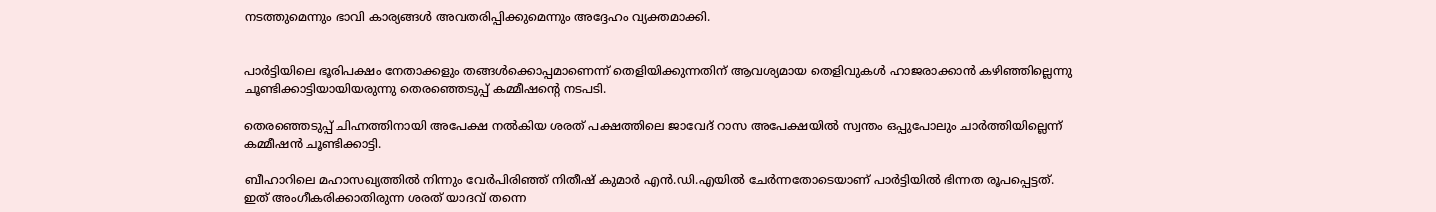നടത്തുമെന്നും ഭാവി കാര്യങ്ങള്‍ അവതരിപ്പിക്കുമെന്നും അദ്ദേഹം വ്യക്തമാക്കി.


പാര്‍ട്ടിയിലെ ഭൂരിപക്ഷം നേതാക്കളും തങ്ങള്‍ക്കൊപ്പമാണെന്ന് തെളിയിക്കുന്നതിന് ആവശ്യമായ തെളിവുകള്‍ ഹാജരാക്കാന്‍ കഴിഞ്ഞില്ലെന്നു ചൂണ്ടിക്കാട്ടിയായിയരുന്നു തെരഞ്ഞെടുപ്പ് കമ്മീഷന്റെ നടപടി.

തെരഞ്ഞെടുപ്പ് ചിഹ്നത്തിനായി അപേക്ഷ നല്‍കിയ ശരത് പക്ഷത്തിലെ ജാവേദ് റാസ അപേക്ഷയില്‍ സ്വന്തം ഒപ്പുപോലും ചാര്‍ത്തിയില്ലെന്ന് കമ്മീഷന്‍ ചൂണ്ടിക്കാട്ടി.

ബീഹാറിലെ മഹാസഖ്യത്തില്‍ നിന്നും വേര്‍പിരിഞ്ഞ് നിതീഷ് കുമാര്‍ എന്‍.ഡി.എയില്‍ ചേര്‍ന്നതോടെയാണ് പാര്‍ട്ടിയില്‍ ഭിന്നത രൂപപ്പെട്ടത്. ഇത് അംഗീകരിക്കാതിരുന്ന ശരത് യാദവ് തന്നെ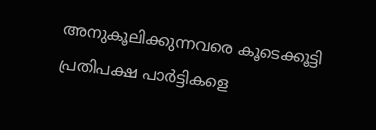അനുകൂലിക്കുന്നവരെ കൂടെക്കൂട്ടി പ്രതിപക്ഷ പാര്‍ട്ടികളെ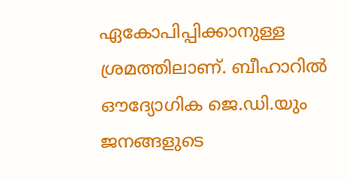ഏകോപിപ്പിക്കാനുള്ള ശ്രമത്തിലാണ്. ബീഹാറില്‍ ഔദ്യോഗിക ജെ.ഡി.യും ജനങ്ങളുടെ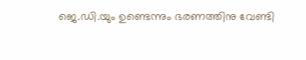ജെ.ഡി.യും ഉണ്ടെന്നും ഭരണത്തിനു വേണ്ടി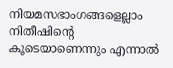നിയമസഭാംഗങ്ങളെല്ലാം നിതീഷിന്റെ കൂടെയാണെന്നും എന്നാല്‍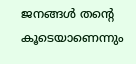ജനങ്ങള്‍ തന്റെ കൂടെയാണെന്നും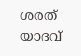ശരത് യാദവ്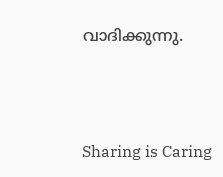വാദിക്കുന്നു.



Sharing is Caring